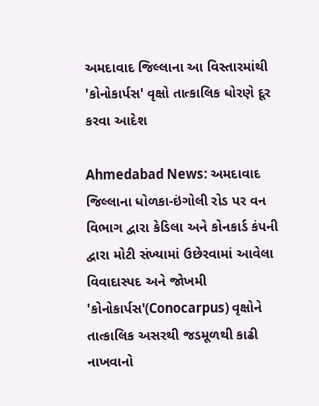અમદાવાદ જિલ્લાના આ વિસ્તારમાંથી 'કોનોકાર્પસ' વૃક્ષો તાત્કાલિક ધોરણે દૂર કરવા આદેશ

Ahmedabad News: અમદાવાદ જિલ્લાના ધોળકા-ઇંગોલી રોડ પર વન વિભાગ દ્વારા કેડિલા અને કોનકાર્ડ કંપની દ્વારા મોટી સંખ્યામાં ઉછેરવામાં આવેલા વિવાદાસ્પદ અને જોખમી 'કોનોકાર્પસ'(Conocarpus) વૃક્ષોને તાત્કાલિક અસરથી જડમૂળથી કાઢી નાખવાનો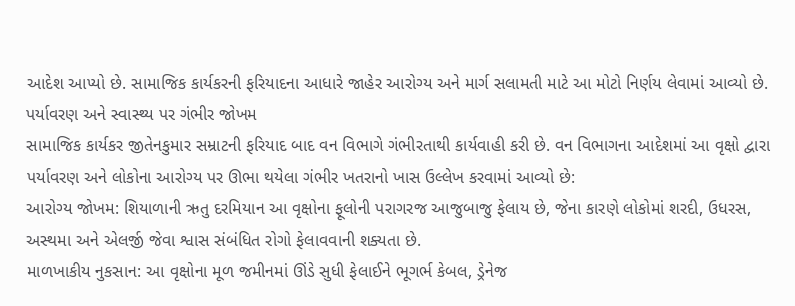આદેશ આપ્યો છે. સામાજિક કાર્યકરની ફરિયાદના આધારે જાહેર આરોગ્ય અને માર્ગ સલામતી માટે આ મોટો નિર્ણય લેવામાં આવ્યો છે.
પર્યાવરણ અને સ્વાસ્થ્ય પર ગંભીર જોખમ
સામાજિક કાર્યકર જીતેનકુમાર સમ્રાટની ફરિયાદ બાદ વન વિભાગે ગંભીરતાથી કાર્યવાહી કરી છે. વન વિભાગના આદેશમાં આ વૃક્ષો દ્વારા પર્યાવરણ અને લોકોના આરોગ્ય પર ઊભા થયેલા ગંભીર ખતરાનો ખાસ ઉલ્લેખ કરવામાં આવ્યો છે:
આરોગ્ય જોખમ: શિયાળાની ઋતુ દરમિયાન આ વૃક્ષોના ફૂલોની પરાગરજ આજુબાજુ ફેલાય છે, જેના કારણે લોકોમાં શરદી, ઉધરસ, અસ્થમા અને એલર્જી જેવા શ્વાસ સંબંધિત રોગો ફેલાવવાની શક્યતા છે.
માળખાકીય નુકસાન: આ વૃક્ષોના મૂળ જમીનમાં ઊંડે સુધી ફેલાઈને ભૂગર્ભ કેબલ, ડ્રેનેજ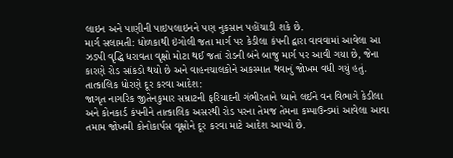લાઇન અને પાણીની પાઇપલાઇનને પણ નુકસાન પહોંચાડી શકે છે.
માર્ગ સલામતી: ધોળકાથી ઇંગોલી જતા માર્ગ પર કેડીલા કંપની દ્વારા વાવવામાં આવેલા આ ઝડપી વૃદ્ધિ ધરાવતા વૃક્ષો મોટા થઈ જતાં રોડની બંને બાજુ માર્ગ પર આવી ગયા છે, જેના કારણે રોડ સાંકડો થયો છે અને વાહનચાલકોને અકસ્માત થવાનું જોખમ વધી ગયું હતું.
તાત્કાલિક ધોરણે દૂર કરવા આદેશ:
જાગૃત નાગરિક જીતેનકુમાર સમ્રાટની ફરિયાદની ગંભીરતાને ધ્યાને લઈને વન વિભાગે કેડીલા અને કોનકાર્ડ કંપનીને તાત્કાલિક અસરથી રોડ પરના તેમજ તેમના કમ્પાઉન્ડમાં આવેલા આવા તમામ જોખમી કોનોકાર્પસ વૃક્ષોને દૂર કરવા માટે આદેશ આપ્યો છે.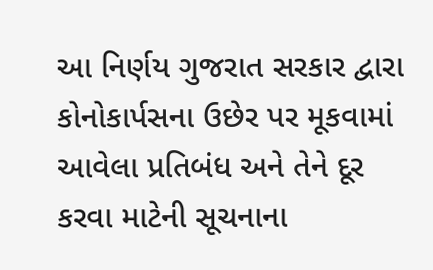આ નિર્ણય ગુજરાત સરકાર દ્વારા કોનોકાર્પસના ઉછેર પર મૂકવામાં આવેલા પ્રતિબંધ અને તેને દૂર કરવા માટેની સૂચનાના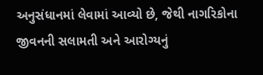અનુસંધાનમાં લેવામાં આવ્યો છે, જેથી નાગરિકોના જીવનની સલામતી અને આરોગ્યનું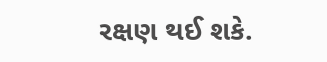રક્ષણ થઈ શકે.